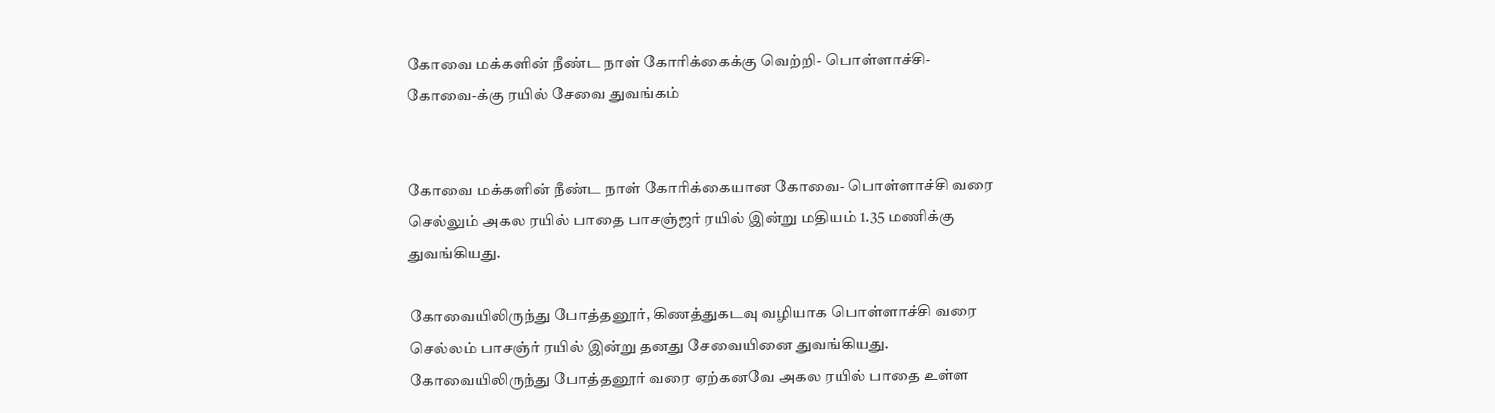கோவை மக்களின் நீண்ட நாள் கோரிக்கைக்கு வெற்றி- பொள்ளாச்சி- கோவை-க்கு ரயில் சேவை துவங்கம்


கோவை மக்களின் நீண்ட நாள் கோரிக்கையான கோவை- பொள்ளாச்சி வரை செல்லும் அகல ரயில் பாதை பாசஞ்ஜர் ரயில் இன்று மதியம் 1.35 மணிக்கு துவங்கியது.

கோவையிலிருந்து போத்தனூர், கிணத்துகடவு வழியாக பொள்ளாச்சி வரை செல்லம் பாசஞ்ர் ரயில் இன்று தனது சேவையினை துவங்கியது. கோவையிலிருந்து போத்தனூர் வரை ஏற்கனவே அகல ரயில் பாதை உள்ள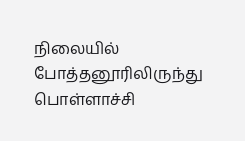நிலையில் போத்தனூரிலிருந்து பொள்ளாச்சி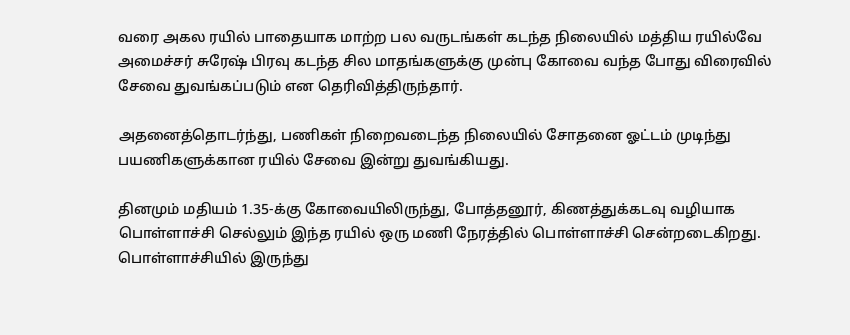வரை அகல ரயில் பாதையாக மாற்ற பல வருடங்கள் கடந்த நிலையில் மத்திய ரயில்வே அமைச்சர் சுரேஷ் பிரவு கடந்த சில மாதங்களுக்கு முன்பு கோவை வந்த போது விரைவில் சேவை துவங்கப்படும் என தெரிவித்திருந்தார்.

அதனைத்தொடர்ந்து, பணிகள் நிறைவடைந்த நிலையில் சோதனை ஓட்டம் முடிந்து பயணிகளுக்கான ரயில் சேவை இன்று துவங்கியது.

தினமும் மதியம் 1.35-க்கு கோவையிலிருந்து, போத்தனூர், கிணத்துக்கடவு வழியாக பொள்ளாச்சி செல்லும் இந்த ரயில் ஒரு மணி நேரத்தில் பொள்ளாச்சி சென்றடைகிறது. பொள்ளாச்சியில் இருந்து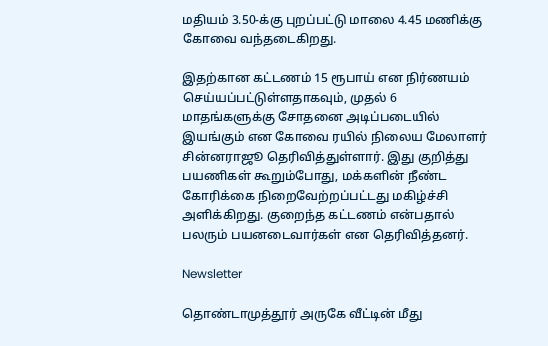மதியம் 3.50-க்கு புறப்பட்டு மாலை 4.45 மணிக்கு கோவை வந்தடைகிறது.

இதற்கான கட்டணம் 15 ரூபாய் என நிர்ணயம் செய்யப்பட்டுள்ளதாகவும், முதல் 6 மாதங்களுக்கு சோதனை அடிப்படையில் இயங்கும் என கோவை ரயில் நிலைய மேலாளர் சின்னராஜூ தெரிவித்துள்ளார். இது குறித்து பயணிகள் கூறும்போது, மக்களின் நீண்ட கோரிக்கை நிறைவேற்றப்பட்டது மகிழ்ச்சி அளிக்கிறது. குறைந்த கட்டணம் என்பதால் பலரும் பயனடைவார்கள் என தெரிவித்தனர்.

Newsletter

தொண்டாமுத்தூர் அருகே வீட்டின் மீது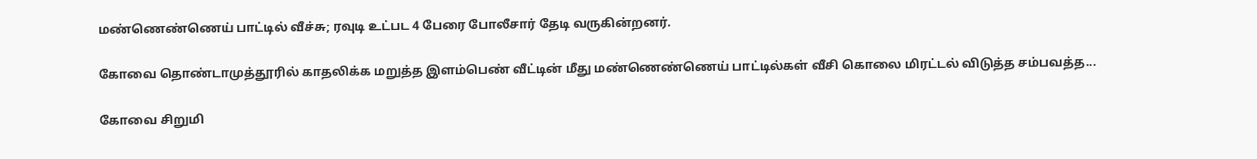மண்ணெண்ணெய் பாட்டில் வீச்சு; ரவுடி உட்பட 4 பேரை போலீசார் தேடி வருகின்றனர்.

கோவை தொண்டாமுத்தூரில் காதலிக்க மறுத்த இளம்பெண் வீட்டின் மீது மண்ணெண்ணெய் பாட்டில்கள் வீசி கொலை மிரட்டல் விடுத்த சம்பவத்த...

கோவை சிறுமி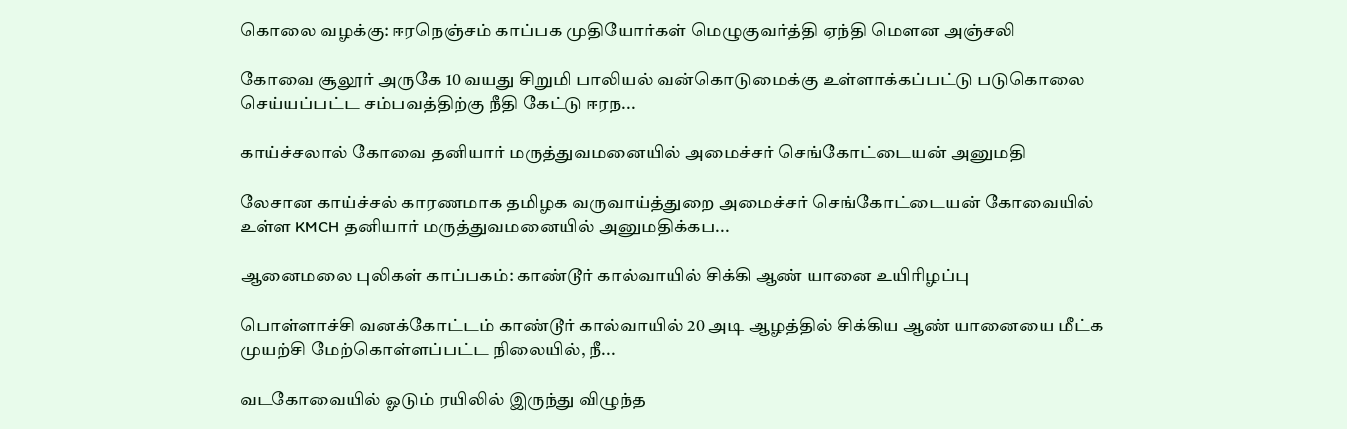கொலை வழக்கு: ஈரநெஞ்சம் காப்பக முதியோர்கள் மெழுகுவர்த்தி ஏந்தி மௌன அஞ்சலி

கோவை சூலூர் அருகே 10 வயது சிறுமி பாலியல் வன்கொடுமைக்கு உள்ளாக்கப்பட்டு படுகொலை செய்யப்பட்ட சம்பவத்திற்கு நீதி கேட்டு ஈரந...

காய்ச்சலால் கோவை தனியார் மருத்துவமனையில் அமைச்சர் செங்கோட்டையன் அனுமதி

லேசான காய்ச்சல் காரணமாக தமிழக வருவாய்த்துறை அமைச்சர் செங்கோட்டையன் கோவையில் உள்ள KMCH தனியார் மருத்துவமனையில் அனுமதிக்கப...

ஆனைமலை புலிகள் காப்பகம்: காண்டூர் கால்வாயில் சிக்கி ஆண் யானை உயிரிழப்பு

பொள்ளாச்சி வனக்கோட்டம் காண்டூர் கால்வாயில் 20 அடி ஆழத்தில் சிக்கிய ஆண் யானையை மீட்க முயற்சி மேற்கொள்ளப்பட்ட நிலையில், நீ...

வடகோவையில் ஓடும் ரயிலில் இருந்து விழுந்த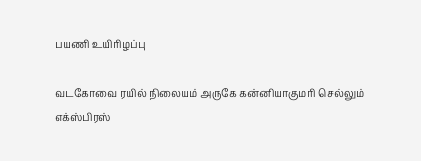பயணி உயிரிழப்பு

வடகோவை ரயில் நிலையம் அருகே கன்னியாகுமரி செல்லும் எக்ஸ்பிரஸ்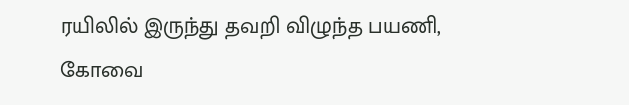ரயிலில் இருந்து தவறி விழுந்த பயணி, கோவை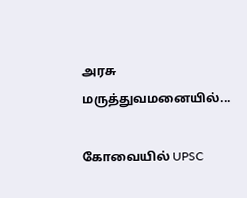அரசு மருத்துவமனையில்...

கோவையில் UPSC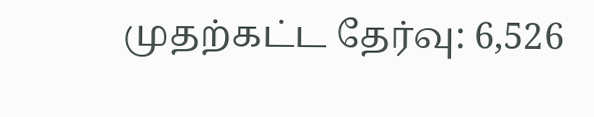முதற்கட்ட தேர்வு: 6,526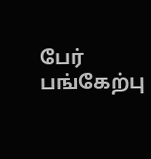பேர் பங்கேற்பு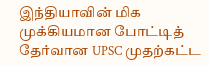இந்தியாவின் மிக முக்கியமான போட்டித் தேர்வான UPSC முதற்கட்ட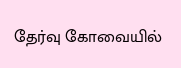தேர்வு கோவையில்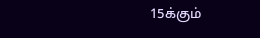15க்கும்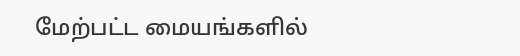மேற்பட்ட மையங்களில்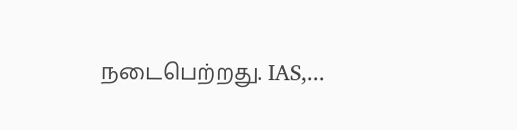நடைபெற்றது. IAS,...